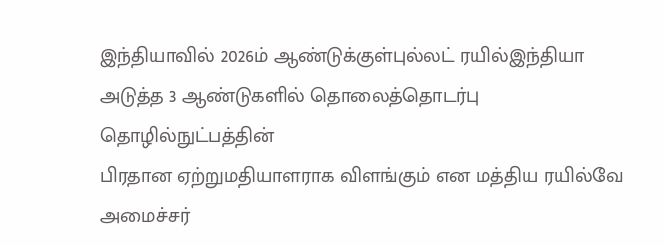இந்தியாவில் 2026ம் ஆண்டுக்குள்புல்லட் ரயில்இந்தியா அடுத்த 3 ஆண்டுகளில் தொலைத்தொடர்பு தொழில்நுட்பத்தின்
பிரதான ஏற்றுமதியாளராக விளங்கும் என மத்திய ரயில்வே அமைச்சர்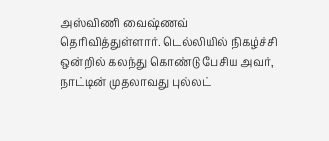அஸ்விணி வைஷ்ணவ் தெரிவித்துள்ளார். டெல்லியில் நிகழ்ச்சி ஒன்றில் கலந்து கொண்டு பேசிய அவர், நாட்டின் முதலாவது புல்லட்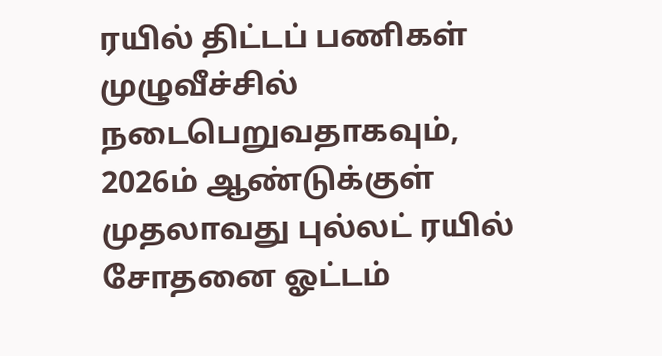ரயில் திட்டப் பணிகள் முழுவீச்சில்
நடைபெறுவதாகவும், 2026ம் ஆண்டுக்குள் முதலாவது புல்லட் ரயில் சோதனை ஓட்டம்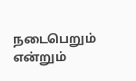நடைபெறும் என்றும்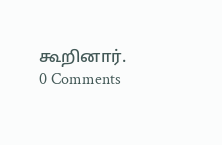கூறினார்.
0 Comments